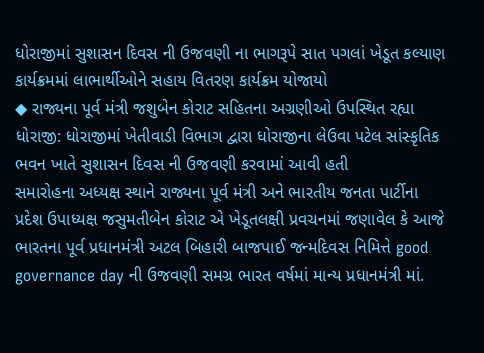ધોરાજીમાં સુશાસન દિવસ ની ઉજવણી ના ભાગરૂપે સાત પગલાં ખેડૂત કલ્યાણ કાર્યક્રમમાં લાભાર્થીઓને સહાય વિતરણ કાર્યક્રમ યોજાયો
◆ રાજ્યના પૂર્વ મંત્રી જશુબેન કોરાટ સહિતના અગ્રણીઓ ઉપસ્થિત રહ્યા
ધોરાજી: ધોરાજીમાં ખેતીવાડી વિભાગ દ્વારા ધોરાજીના લેઉવા પટેલ સાંસ્કૃતિક ભવન ખાતે સુશાસન દિવસ ની ઉજવણી કરવામાં આવી હતી
સમારોહના અધ્યક્ષ સ્થાને રાજ્યના પૂર્વ મંત્રી અને ભારતીય જનતા પાર્ટીના પ્રદેશ ઉપાધ્યક્ષ જસુમતીબેન કોરાટ એ ખેડૂતલક્ષી પ્રવચનમાં જણાવેલ કે આજે ભારતના પૂર્વ પ્રધાનમંત્રી અટલ બિહારી બાજપાઈ જન્મદિવસ નિમિત્તે good governance day ની ઉજવણી સમગ્ર ભારત વર્ષમાં માન્ય પ્રધાનમંત્રી માં.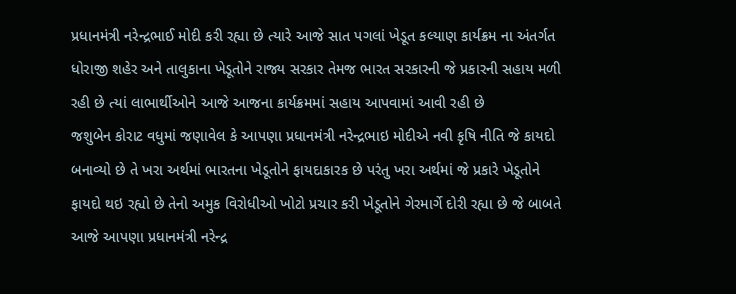પ્રધાનમંત્રી નરેન્દ્રભાઈ મોદી કરી રહ્યા છે ત્યારે આજે સાત પગલાં ખેડૂત કલ્યાણ કાર્યક્રમ ના અંતર્ગત ધોરાજી શહેર અને તાલુકાના ખેડૂતોને રાજ્ય સરકાર તેમજ ભારત સરકારની જે પ્રકારની સહાય મળી રહી છે ત્યાં લાભાર્થીઓને આજે આજના કાર્યક્રમમાં સહાય આપવામાં આવી રહી છે
જશુબેન કોરાટ વધુમાં જણાવેલ કે આપણા પ્રધાનમંત્રી નરેન્દ્રભાઇ મોદીએ નવી કૃષિ નીતિ જે કાયદો બનાવ્યો છે તે ખરા અર્થમાં ભારતના ખેડૂતોને ફાયદાકારક છે પરંતુ ખરા અર્થમાં જે પ્રકારે ખેડૂતોને ફાયદો થઇ રહ્યો છે તેનો અમુક વિરોધીઓ ખોટો પ્રચાર કરી ખેડૂતોને ગેરમાર્ગે દોરી રહ્યા છે જે બાબતે આજે આપણા પ્રધાનમંત્રી નરેન્દ્ર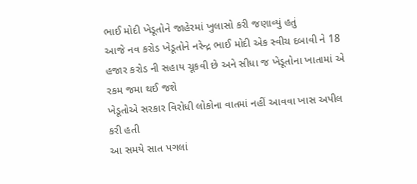ભાઈ મોદી ખેડૂતોને જાહેરમાં ખુલાસો કરી જણાવ્યું હતું
આજે નવ કરોડ ખેડૂતોને નરેન્દ્ર ભાઈ મોદી એક સ્વીચ દબાવી ને 18 હજાર કરોડ ની સહાય ચૂકવી છે અને સીધા જ ખેડૂતોના ખાતામાં એ રકમ જમા થઈ જશે
ખેડૂતોએ સરકાર વિરોધી લોકોના વાતમાં નહીં આવવા ખાસ અપીલ કરી હતી
આ સમયે સાત પગલાં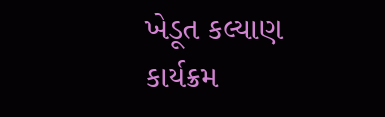ખેડૂત કલ્યાણ કાર્યક્રમ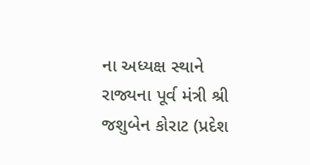ના અધ્યક્ષ સ્થાને રાજ્યના પૂર્વ મંત્રી શ્રી જશુબેન કોરાટ (પ્રદેશ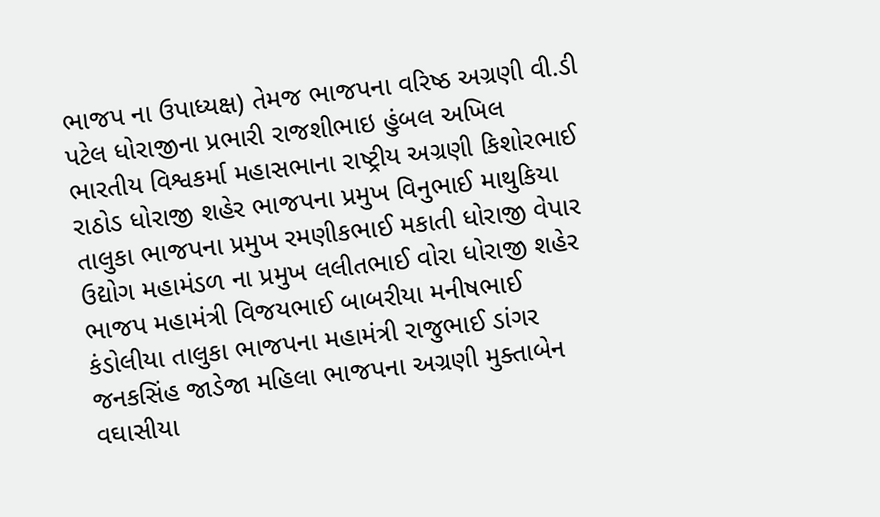ભાજપ ના ઉપાધ્યક્ષ) તેમજ ભાજપના વરિષ્ઠ અગ્રણી વી.ડી પટેલ ધોરાજીના પ્રભારી રાજશીભાઇ હુંબલ અખિલ ભારતીય વિશ્વકર્મા મહાસભાના રાષ્ટ્રીય અગ્રણી કિશોરભાઈ રાઠોડ ધોરાજી શહેર ભાજપના પ્રમુખ વિનુભાઈ માથુકિયા તાલુકા ભાજપના પ્રમુખ રમણીકભાઈ મકાતી ધોરાજી વેપાર ઉદ્યોગ મહામંડળ ના પ્રમુખ લલીતભાઈ વોરા ધોરાજી શહેર ભાજપ મહામંત્રી વિજયભાઈ બાબરીયા મનીષભાઈ કંડોલીયા તાલુકા ભાજપના મહામંત્રી રાજુભાઈ ડાંગર જનકસિંહ જાડેજા મહિલા ભાજપના અગ્રણી મુક્તાબેન વઘાસીયા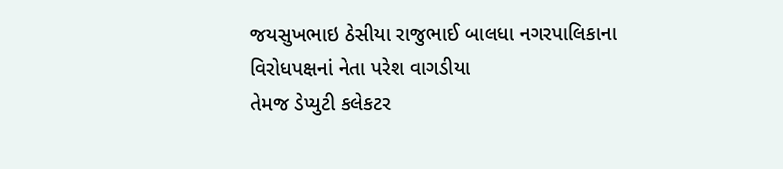જયસુખભાઇ ઠેસીયા રાજુભાઈ બાલધા નગરપાલિકાના વિરોધપક્ષનાં નેતા પરેશ વાગડીયા
તેમજ ડેપ્યુટી કલેકટર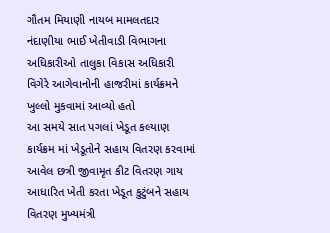ગૌતમ મિયાણી નાયબ મામલતદાર નંદાણીયા ભાઈ ખેતીવાડી વિભાગના અધિકારીઓ તાલુકા વિકાસ અધિકારી વિગેરે આગેવાનોની હાજરીમાં કાર્યક્રમને ખુલ્લો મુકવામાં આવ્યો હતો
આ સમયે સાત પગલાં ખેડૂત કલ્યાણ કાર્યક્રમ માં ખેડૂતોને સહાય વિતરણ કરવામાં આવેલ છત્રી જીવામૃત કીટ વિતરણ ગાય આધારિત ખેતી કરતા ખેડૂત કુટુંબને સહાય વિતરણ મુખ્યમંત્રી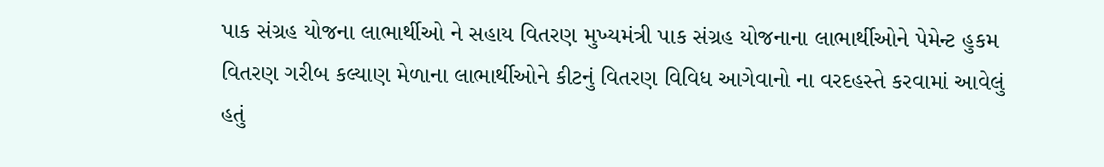પાક સંગ્રહ યોજના લાભાર્થીઓ ને સહાય વિતરણ મુખ્યમંત્રી પાક સંગ્રહ યોજનાના લાભાર્થીઓને પેમેન્ટ હુકમ વિતરણ ગરીબ કલ્યાણ મેળાના લાભાર્થીઓને કીટનું વિતરણ વિવિધ આગેવાનો ના વરદહસ્તે કરવામાં આવેલું હતું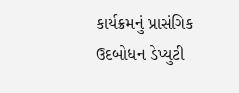કાર્યક્રમનું પ્રાસંગિક ઉદબોધન ડેપ્યુટી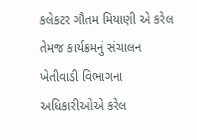કલેકટર ગૌતમ મિયાણી એ કરેલ તેમજ કાર્યક્રમનું સંચાલન ખેતીવાડી વિભાગના અધિકારીઓએ કરેલ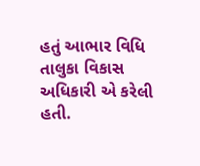હતું આભાર વિધિ તાલુકા વિકાસ અધિકારી એ કરેલી હતી.